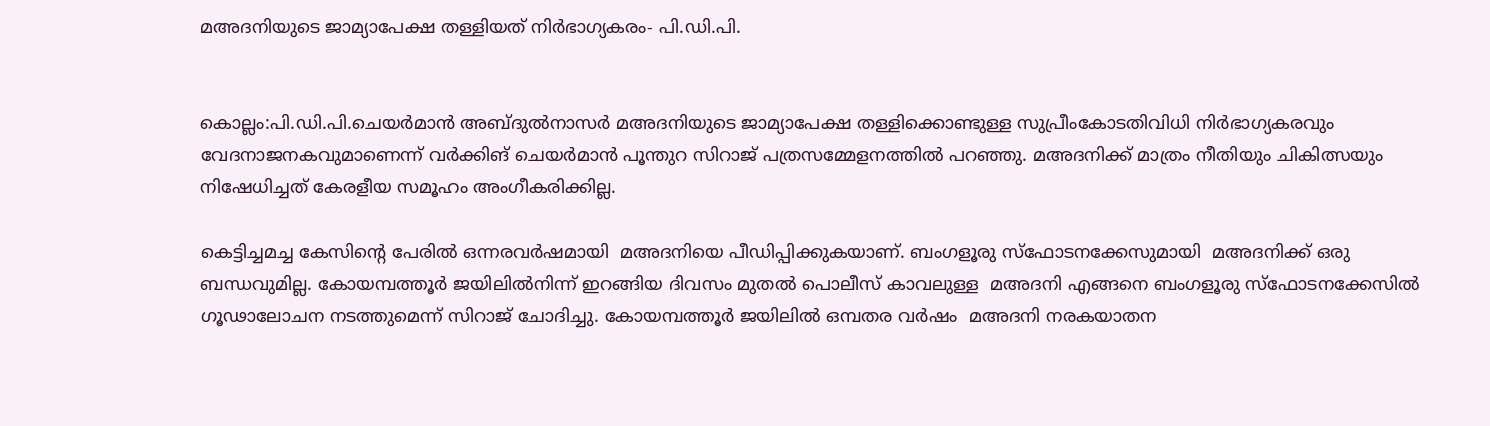മഅദനിയുടെ ജാമ്യാപേക്ഷ തള്ളിയത് നിര്‍ഭാഗ്യകരം- പി.ഡി.പി.


കൊല്ലം:പി.ഡി.പി.ചെയര്‍മാന്‍ അബ്ദുല്‍നാസര്‍ മഅദനിയുടെ ജാമ്യാപേക്ഷ തള്ളിക്കൊണ്ടുള്ള സുപ്രീംകോടതിവിധി നിര്‍ഭാഗ്യകരവും വേദനാജനകവുമാണെന്ന് വര്‍ക്കിങ് ചെയര്‍മാന്‍ പൂന്തുറ സിറാജ് പത്രസമ്മേളനത്തില്‍ പറഞ്ഞു. മഅദനിക്ക്‌ മാത്രം നീതിയും ചികിത്സയും നിഷേധിച്ചത്‌ കേരളീയ സമൂഹം അംഗീകരിക്കില്ല.

കെട്ടിച്ചമച്ച കേസിന്റെ പേരില്‍ ഒന്നരവര്‍ഷമായി  മഅദനിയെ പീഡിപ്പിക്കുകയാണ്. ബംഗളൂരു സ്ഫോടനക്കേസുമായി  മഅദനിക്ക് ഒരു ബന്ധവുമില്ല. കോയമ്പത്തൂര്‍ ജയിലില്‍നിന്ന് ഇറങ്ങിയ ദിവസം മുതല്‍ പൊലീസ് കാവലുള്ള  മഅദനി എങ്ങനെ ബംഗളൂരു സ്ഫോടനക്കേസില്‍ ഗൂഢാലോചന നടത്തുമെന്ന് സിറാജ് ചോദിച്ചു. കോയമ്പത്തൂര്‍ ജയിലില്‍ ഒമ്പതര വര്‍ഷം  മഅദനി നരകയാതന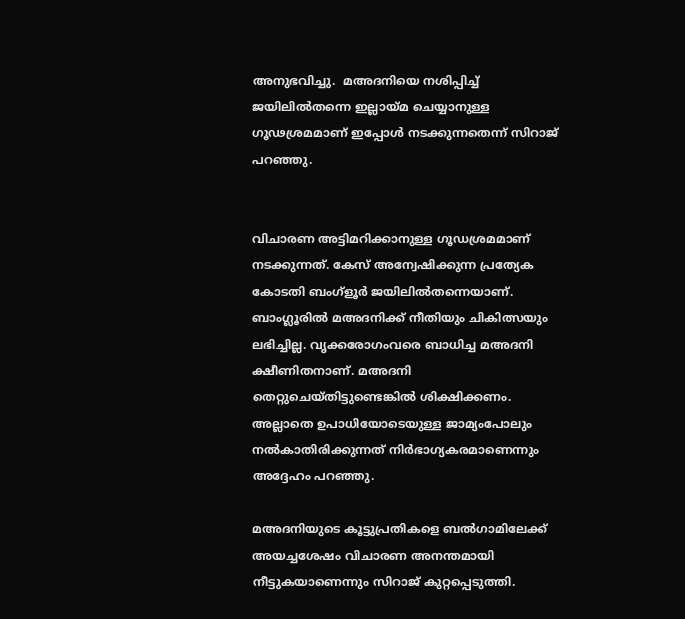അനുഭവിച്ചു.  മഅദനിയെ നശിപ്പിച്ച് ജയിലില്‍തന്നെ ഇല്ലായ്മ ചെയ്യാനുള്ള ഗൂഢശ്രമമാണ് ഇപ്പോള്‍ നടക്കുന്നതെന്ന് സിറാജ് പറഞ്ഞു.


വിചാരണ അട്ടിമറിക്കാനുള്ള ഗൂഡശ്രമമാണ്‌ നടക്കുന്നത്‌. കേസ്‌ അന്വേഷിക്കുന്ന പ്രത്യേക കോടതി ബംഗ്‌ളൂര്‍ ജയിലില്‍തന്നെയാണ്‌. ബാംഗ്ലൂരില്‍ മഅദനിക്ക് നീതിയും ചികിത്സയും ലഭിച്ചില്ല. വൃക്കരോഗംവരെ ബാധിച്ച മഅദനി ക്ഷീണിതനാണ്. മഅദനി തെറ്റുചെയ്തിട്ടുണ്ടെങ്കില്‍ ശിക്ഷിക്കണം. അല്ലാതെ ഉപാധിയോടെയുള്ള ജാമ്യംപോലും നല്‍കാതിരിക്കുന്നത് നിര്‍ഭാഗ്യകരമാണെന്നും അദ്ദേഹം പറഞ്ഞു.

മഅദനിയുടെ കൂട്ടുപ്രതികളെ ബല്‍ഗാമിലേക്ക് അയച്ചശേഷം വിചാരണ അനന്തമായി നീട്ടുകയാണെന്നും സിറാജ് കുറ്റപ്പെടുത്തി.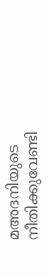മഅദനിയുടെ നീതിക്കുവേണ്ടി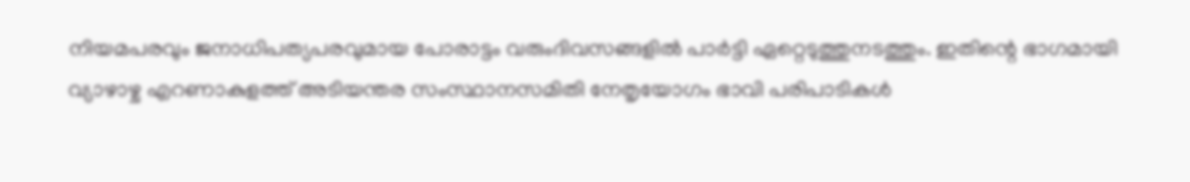നിയമപരവും ജനാധിപത്യപരവുമായ പോരാട്ടം വരുംദിവസങ്ങളില്‍ പാര്‍ട്ടി ഏറ്റെടുത്തുനടത്തും. ഇതിന്റെ ഭാഗമായി വ്യാഴാഴ്ച എറണാകുളത്ത് അടിയന്തര സംസ്ഥാനസമിതി നേതൃയോഗം ഭാവി പരിപാടികള്‍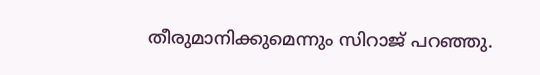തീരുമാനിക്കുമെന്നും സിറാജ് പറഞ്ഞു.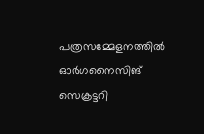പത്രസമ്മേളനത്തില്‍ ഓര്‍ഗനൈസിങ് സെക്രട്ടറി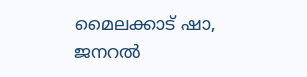മൈലക്കാട് ഷാ, ജനറല്‍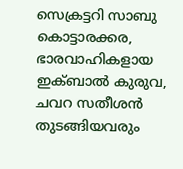സെക്രട്ടറി സാബു കൊട്ടാരക്കര, ഭാരവാഹികളായ ഇക്ബാല്‍ കുരുവ, ചവറ സതീശന്‍ തുടങ്ങിയവരും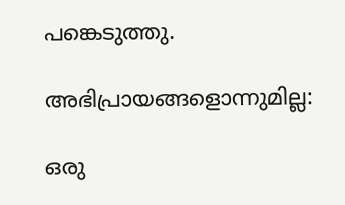പങ്കെടുത്തു.

അഭിപ്രായങ്ങളൊന്നുമില്ല:

ഒരു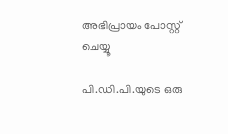അഭിപ്രായം പോസ്റ്റ് ചെയ്യൂ

പി.ഡി.പി.യുടെ ഒരു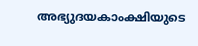അഭ്യുദയകാംക്ഷിയുടെ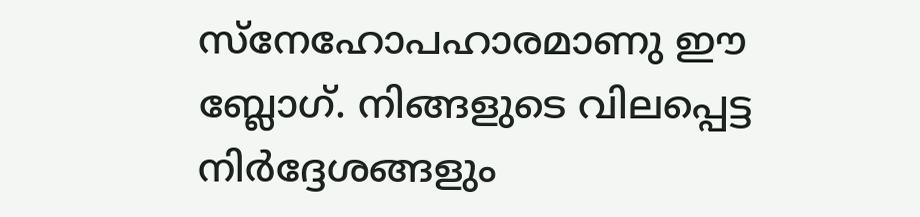സ്നേഹോപഹാരമാണു ഈ ബ്ലോഗ്. നിങ്ങളുടെ വിലപ്പെട്ട നിര്‍ദ്ദേശങ്ങളും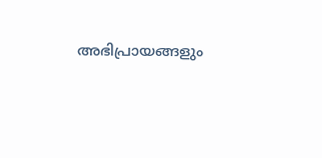അഭിപ്രായങ്ങളും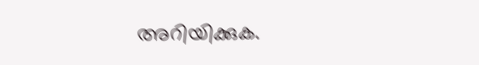അറിയിക്കുക.